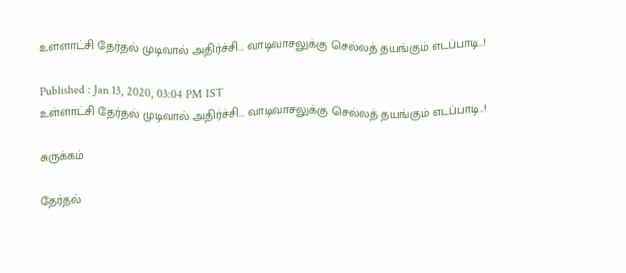உள்ளாட்சி தேர்தல் முடிவால் அதிர்ச்சி... வாடிவாசலுக்கு செல்லத் தயங்கும் எடப்பாடி..!

Published : Jan 13, 2020, 03:04 PM IST
உள்ளாட்சி தேர்தல் முடிவால் அதிர்ச்சி... வாடிவாசலுக்கு செல்லத் தயங்கும் எடப்பாடி..!

சுருக்கம்

தேர்தல்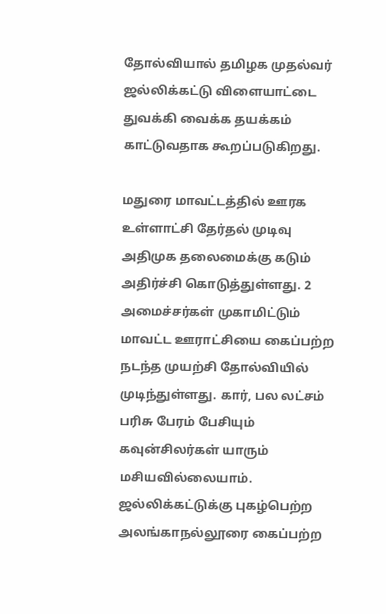தோல்வியால் தமிழக முதல்வர் ஜல்லிக்கட்டு விளையாட்டை துவக்கி வைக்க தயக்கம் காட்டுவதாக கூறப்படுகிறது.

மதுரை மாவட்டத்தில் ஊரக உள்ளாட்சி தேர்தல் முடிவு அதிமுக தலைமைக்கு கடும் அதிர்ச்சி கொடுத்துள்ளது. 2 அமைச்சர்கள் முகாமிட்டும் மாவட்ட ஊராட்சியை கைப்பற்ற நடந்த முயற்சி தோல்வியில் முடிந்துள்ளது. கார், பல லட்சம் பரிசு பேரம் பேசியும் கவுன்சிலர்கள் யாரும் மசியவில்லையாம். ஜல்லிக்கட்டுக்கு புகழ்பெற்ற அலங்காநல்லூரை கைப்பற்ற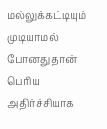மல்லுக்கட்டியும் முடியாமல் போனதுதான் பெரிய அதிர்ச்சியாக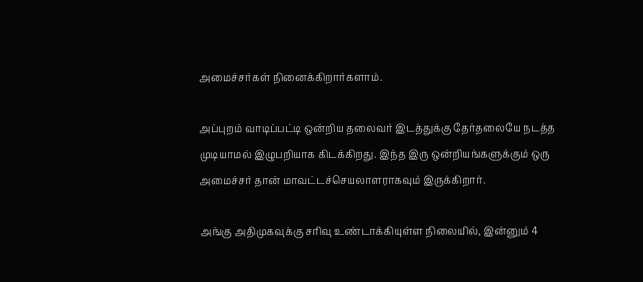அமைச்சர்கள் நினைக்கிறார்களாம்.

அப்புறம் வாடிப்பட்டி ஒன்றிய தலைவர் இடத்துக்கு தேர்தலையே நடத்த முடியாமல் இழுபறியாக கிடக்கிறது. இந்த இரு ஒன்றியங்களுக்கும் ஒரு அமைச்சர் தான் மாவட்டச்செயலாளராகவும் இருக்கிறார்.

அங்கு அதிமுகவுக்கு சரிவு உண்டாக்கியுள்ள நிலையில், இன்னும் 4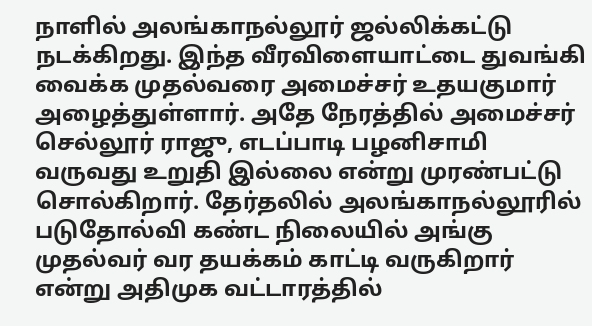நாளில் அலங்காநல்லூர் ஜல்லிக்கட்டு நடக்கிறது. இந்த வீரவிளையாட்டை துவங்கி வைக்க முதல்வரை அமைச்சர் உதயகுமார் அழைத்துள்ளார். அதே நேரத்தில் அமைச்சர் செல்லூர் ராஜு, எடப்பாடி பழனிசாமி வருவது உறுதி இல்லை என்று முரண்பட்டு சொல்கிறார். தேர்தலில் அலங்காநல்லூரில் படுதோல்வி கண்ட நிலையில் அங்கு முதல்வர் வர தயக்கம் காட்டி வருகிறார் என்று அதிமுக வட்டாரத்தில்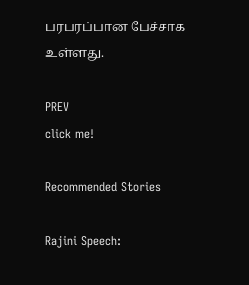பரபரப்பான பேச்சாக உள்ளது.

PREV
click me!

Recommended Stories

Rajini Speech: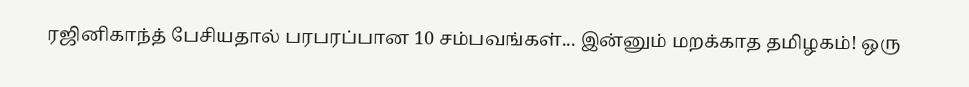ரஜினிகாந்த் பேசியதால் பரபரப்பான 10 சம்பவங்கள்... இன்னும் மறக்காத தமிழகம்! ஒரு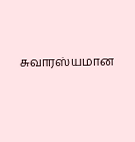சுவாரஸ்யமான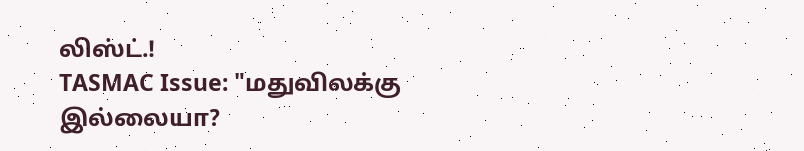லிஸ்ட்.!
TASMAC Issue: "மதுவிலக்கு இல்லையா?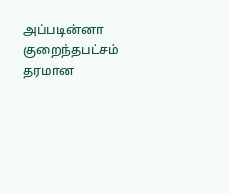அப்படின்னா குறைந்தபட்சம் தரமான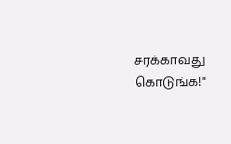சரக்காவது கொடுங்க!"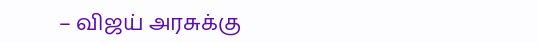– விஜய் அரசுக்கு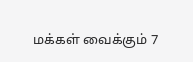மக்கள் வைக்கும் 7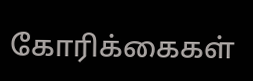கோரிக்கைகள்